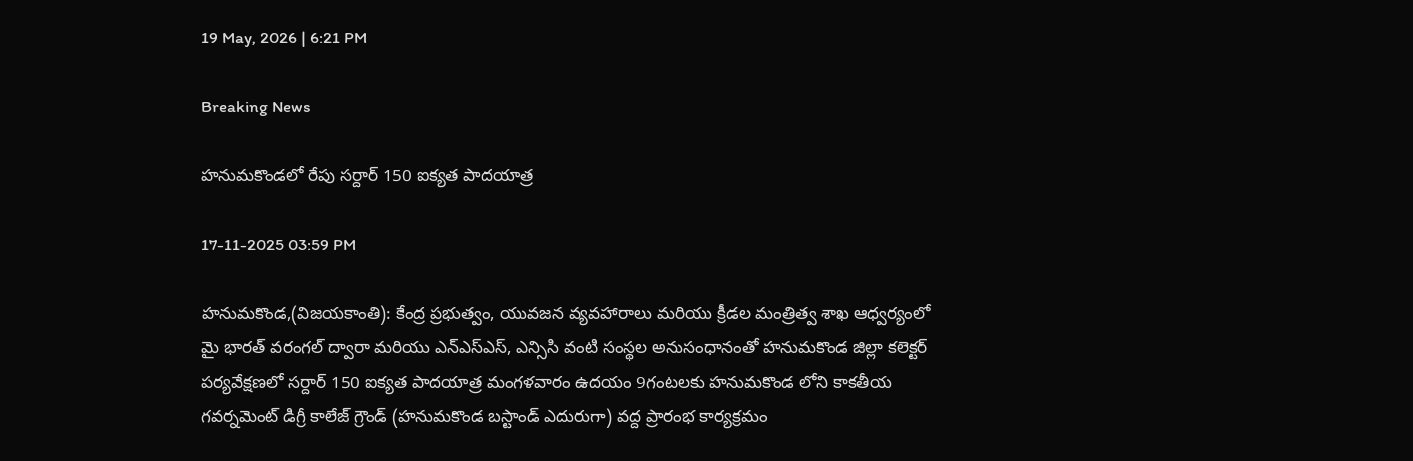19 May, 2026 | 6:21 PM

Breaking News

హనుమకొండలో రేపు సర్దార్ 150 ఐక్యత పాదయాత్ర

17-11-2025 03:59 PM

హనుమకొండ,(విజయకాంతి): కేంద్ర ప్రభుత్వం, యువజన వ్యవహారాలు మరియు క్రీడల మంత్రిత్వ శాఖ ఆధ్వర్యంలో మై భారత్ వరంగల్ ద్వారా మరియు ఎన్ఎస్ఎస్, ఎన్సిసి వంటి సంస్థల అనుసంధానంతో హనుమకొండ జిల్లా కలెక్టర్ పర్యవేక్షణలో సర్దార్ 150 ఐక్యత పాదయాత్ర మంగళవారం ఉదయం 9గంటలకు హనుమకొండ లోని కాకతీయ గవర్నమెంట్ డిగ్రీ కాలేజ్ గ్రౌండ్ (హనుమకొండ బస్టాండ్ ఎదురుగా) వద్ద ప్రారంభ కార్యక్రమం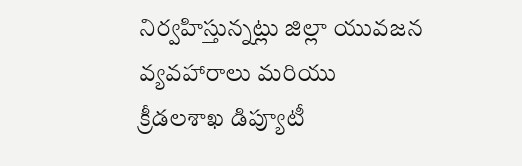నిర్వహిస్తున్నట్లు జిల్లా యువజన వ్యవహారాలు మరియు క్రీడలశాఖ డిప్యూటీ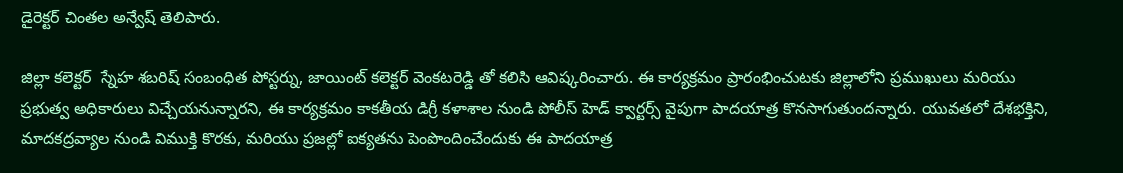డైరెక్టర్ చింతల అన్వేష్ తెలిపారు.

జిల్లా కలెక్టర్  స్నేహ శబరిష్ సంబంధిత పోస్టర్ను, జాయింట్ కలెక్టర్ వెంకటరెడ్డి తో కలిసి ఆవిష్కరించారు. ఈ కార్యక్రమం ప్రారంభించుటకు జిల్లాలోని ప్రముఖులు మరియు ప్రభుత్వ అధికారులు విచ్చేయనున్నారని, ఈ కార్యక్రమం కాకతీయ డిగ్రీ కళాశాల నుండి పోలీస్ హెడ్ క్వార్టర్స్ వైపుగా పాదయాత్ర కొనసాగుతుందన్నారు. యువతలో దేశభక్తిని, మాదకద్రవ్యాల నుండి విముక్తి కొరకు, మరియు ప్రజల్లో ఐక్యతను పెంపొందించేందుకు ఈ పాదయాత్ర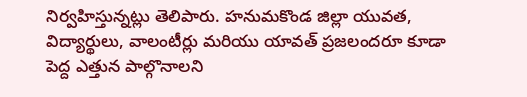నిర్వహిస్తున్నట్లు తెలిపారు. హనుమకొండ జిల్లా యువత, విద్యార్థులు, వాలంటీర్లు మరియు యావత్ ప్రజలందరూ కూడా పెద్ద ఎత్తున పాల్గొనాలని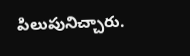పిలుపునిచ్చారు.